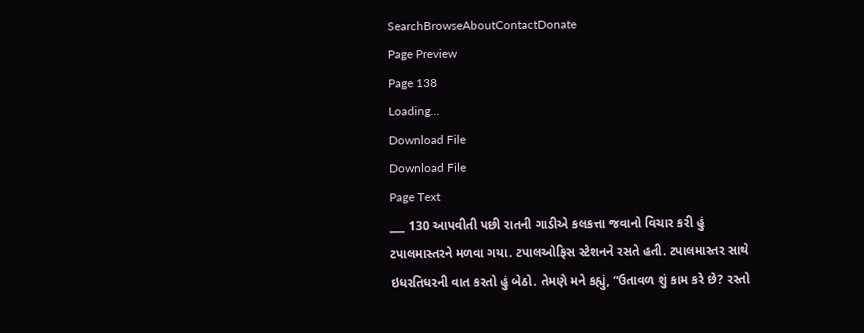SearchBrowseAboutContactDonate
Page Preview
Page 138
Loading...
Download File
Download File
Page Text
___ 130 આપવીતી પછી રાતની ગાડીએ કલકત્તા જવાનો વિચાર કરી હું ટપાલમાસ્તરને મળવા ગયા. ટપાલઓફિસ સ્ટેશનને રસતે હતી. ટપાલમાસ્તર સાથે ઇધરતિધરની વાત કરતો હું બેઠો. તેમણે મને કહ્યું, “ઉતાવળ શું કામ કરે છે? રસ્તો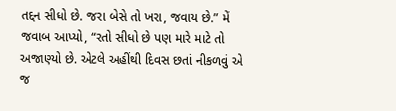તદ્દન સીધો છે. જરા બેસે તો ખરા, જવાય છે.” મેં જવાબ આપ્યો, “રતો સીધો છે પણ મારે માટે તો અજાણ્યો છે. એટલે અહીંથી દિવસ છતાં નીકળવું એ જ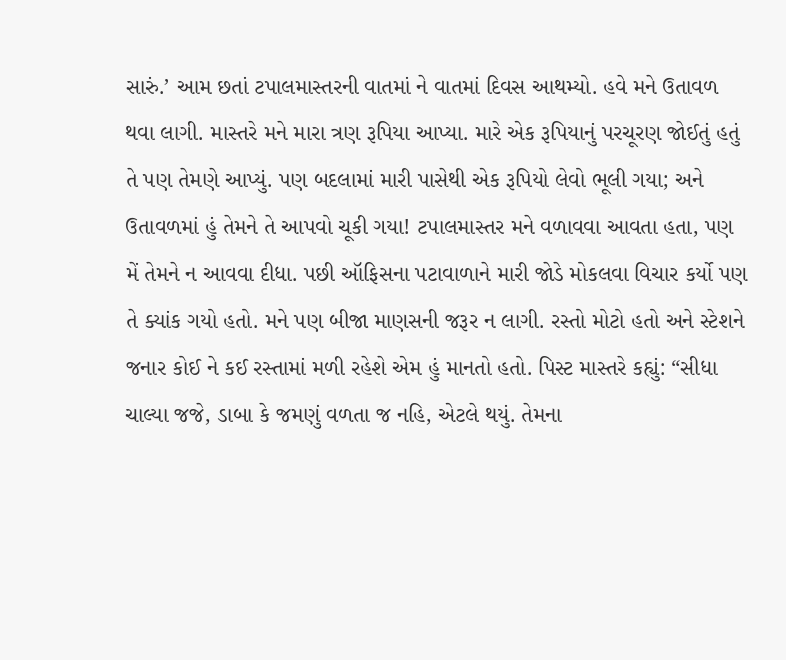સારું.’ આમ છતાં ટપાલમાસ્તરની વાતમાં ને વાતમાં દિવસ આથમ્યો. હવે મને ઉતાવળ થવા લાગી. માસ્તરે મને મારા ત્રણ રૂપિયા આપ્યા. મારે એક રૂપિયાનું પરચૂરણ જોઈતું હતું તે પણ તેમણે આપ્યું. પણ બદલામાં મારી પાસેથી એક રૂપિયો લેવો ભૂલી ગયા; અને ઉતાવળમાં હું તેમને તે આપવો ચૂકી ગયા! ટપાલમાસ્તર મને વળાવવા આવતા હતા, પણ મેં તેમને ન આવવા દીધા. પછી ઑફિસના પટાવાળાને મારી જોડે મોકલવા વિચાર કર્યો પણ તે ક્યાંક ગયો હતો. મને પણ બીજા માણસની જરૂર ન લાગી. રસ્તો મોટો હતો અને સ્ટેશને જનાર કોઈ ને કઈ રસ્તામાં મળી રહેશે એમ હું માનતો હતો. પિસ્ટ માસ્તરે કહ્યું: “સીધા ચાલ્યા જજે, ડાબા કે જમણું વળતા જ નહિ, એટલે થયું. તેમના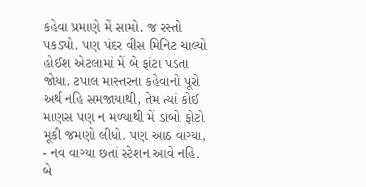કહેવા પ્રમાણે મેં સામો. જ રસ્તો પકડ્યો. પણ પંદર વીસ મિનિટ ચાલ્યો હોઈશ એટલામાં મેં બે ફાંટા પડતા જોયા. ટપાલ માસ્તરના કહેવાનો પૂરો અર્થ નહિ સમજાયાથી, તેમ ત્યાં કોઈ માણસ પણ ન મળ્યાથી મેં ડાબો ફોટો મૂકી જમણો લીધો. પણ આઠ વાગ્યા, - નવ વાગ્યા છતાં સ્ટેશન આવે નહિ. બે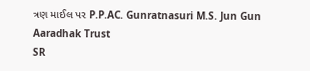ત્રણ માઈલ પર P.P.AC. Gunratnasuri M.S. Jun Gun Aaradhak Trust
SR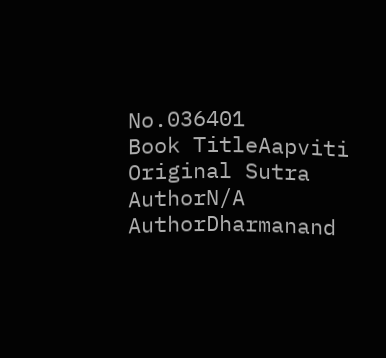No.036401
Book TitleAapviti
Original Sutra AuthorN/A
AuthorDharmanand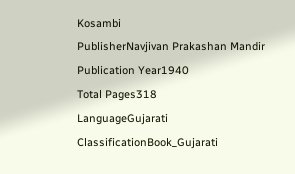Kosambi
PublisherNavjivan Prakashan Mandir
Publication Year1940
Total Pages318
LanguageGujarati
ClassificationBook_Gujarati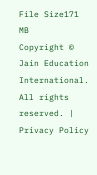File Size171 MB
Copyright © Jain Education International. All rights reserved. | Privacy Policy